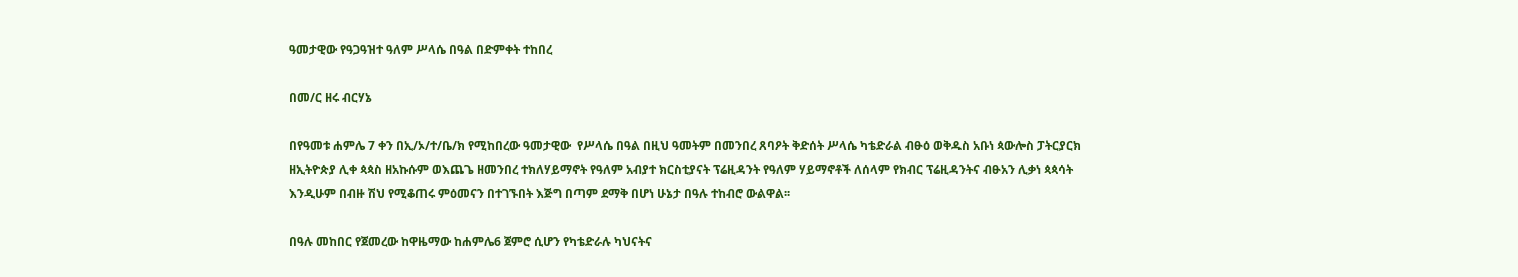ዓመታዊው የዓጋዓዝተ ዓለም ሥላሴ በዓል በድምቀት ተከበረ

በመ/ር ዘሩ ብርሃኔ

በየዓመቱ ሐምሌ 7 ቀን በኢ/ኦ/ተ/ቤ/ክ የሚከበረው ዓመታዊው  የሥላሴ በዓል በዚህ ዓመትም በመንበረ ጸባዖት ቅድሰት ሥላሴ ካቴድራል ብፁዕ ወቅዱስ አቡነ ጳውሎስ ፓትርያርክ ዘኢትዮጵያ ሊቀ ጳጳስ ዘአኩሱም ወእጨጌ ዘመንበረ ተክለሃይማኖት የዓለም አብያተ ክርስቲያናት ፕሬዚዳንት የዓለም ሃይማኖቶች ለሰላም የክብር ፕሬዚዳንትና ብፁአን ሊቃነ ጳጳሳት እንዲሁም በብዙ ሽህ የሚቆጠሩ ምዕመናን በተገኙበት እጅግ በጣም ደማቅ በሆነ ሁኔታ በዓሉ ተከብሮ ውልዋል፡፡

በዓሉ መከበር የጀመረው ከዋዜማው ከሐምሌ6 ጀምሮ ሲሆን የካቴድራሉ ካህናትና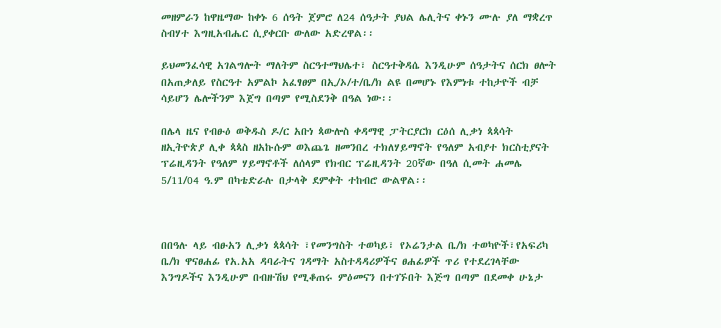መዘምራን ከዋዜማው ከቀኑ 6 ሰዓት ጀምሮ ለ24 ሰዓታት ያህል ሌሊትና ቀኑን ሙሉ ያለ ማቋረጥ ስብሃተ እግዚአብሔር ሲያቀርቡ ውለው አድረዋል፡፡

ይህመንፈሳዊ አገልግሎት ማለትም ስርዓተማህሌተ፣ ስርዓተቅዳሴ እንዲሁም ሰዓታትና ሰርክ ፀሎት በአጠቃለይ የስርዓተ አምልኮ አፈፃፀም በኢ/ኦ/ተ/ቤ/ክ ልዩ በመሆኑ የእምነቱ ተከታዮች ብቻ ሳይሆን ሌሎችንም እጀግ በጣም የሚስደንቅ በዓል ነው፡፡

በሌላ ዜና የብፁዕ ወቅዱስ ዶ/ር አቡነ ጳውሎስ ቀዳማዊ ፓትርያርክ ርዕሰ ሊቃነ ጳጳሳት ዘኢትዮጵያ ሊቀ ጳጳስ ዘአኩሱም ወእጨጌ ዘመንበረ ተክለሃይማኖት የዓለም አብያተ ክርስቲያናት ፕሬዚዳንት የዓለም ሃይማኖቶች ለሰላም የክብር ፕሬዚዳንት 20ኛው በዓለ ሲመት ሐመሌ 5/11/04 ዓ.ም በካቴድራሉ በታላቅ ደምቀት ተከብሮ ውልዋል፡፡



በበዓሉ ላይ ብፁአን ሊቃነ ጳጳሳት ፣የመንግስት ተወካይ፣ የኦሬንታል ቤ/ክ ተወካዮች፣የአፍሪካ ቤ/ክ ዋናፀሐፊ የአ.አአ ዳባራትና ገዳማት አስተዳዳሪዎችና ፀሐፊዎች ጥሪ የተደረገላቸው እንግዶችና እንዲሁም በብዙሽህ የሚቆጠሩ ምዕመናን በተገኙበት እጅግ በጣም በደመቀ ሁኔታ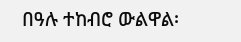በዓሉ ተከብሮ ውልዋል፡